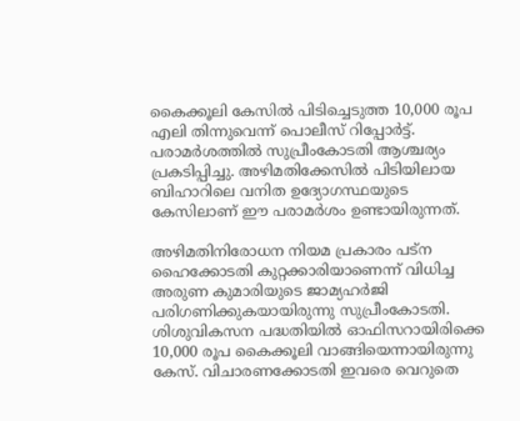കൈക്കൂലി കേസില്‍ പിടിച്ചെടുത്ത 10,000 രൂപ എലി തിന്നുവെന്ന് പൊലീസ് റിപ്പോര്‍ട്ട്. പരാമര്‍ശത്തില്‍ സുപ്രീംകോടതി ആശ്ചര്യം പ്രകടിപ്പിച്ചു. അഴിമതിക്കേസില്‍ പിടിയിലായ ബിഹാറിലെ വനിത ഉദ്യോഗസ്ഥയുടെ കേസിലാണ് ഈ പരാമര്‍ശം ഉണ്ടായിരുന്നത്.

അഴിമതിനിരോധന നിയമ പ്രകാരം പട്ന ഹൈക്കോടതി കുറ്റക്കാരിയാണെന്ന് വിധിച്ച അരുണ കുമാരിയുടെ ജാമ്യഹര്‍ജി പരിഗണിക്കുകയായിരുന്നു സുപ്രീംകോടതി. ശിശുവികസന പദ്ധതിയില്‍ ഓഫിസറായിരിക്കെ 10,000 രൂപ കൈക്കൂലി വാങ്ങിയെന്നായിരുന്നു കേസ്. വിചാരണക്കോടതി ഇവരെ വെറുതെ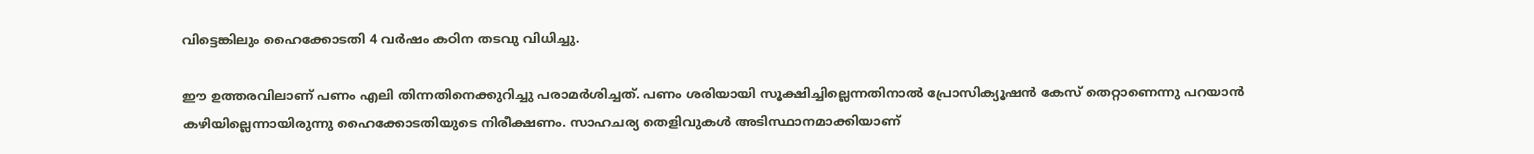വിട്ടെങ്കിലും ഹൈക്കോടതി 4 വര്‍ഷം കഠിന തടവു വിധിച്ചു.

ഈ ഉത്തരവിലാണ് പണം എലി തിന്നതിനെക്കുറിച്ചു പരാമര്‍ശിച്ചത്. പണം ശരിയായി സൂക്ഷിച്ചില്ലെന്നതിനാല്‍ പ്രോസിക്യൂഷന്‍ കേസ് തെറ്റാണെന്നു പറയാന്‍ കഴിയില്ലെന്നായിരുന്നു ഹൈക്കോടതിയുടെ നിരീക്ഷണം. സാഹചര്യ തെളിവുകള്‍ അടിസ്ഥാനമാക്കിയാണ്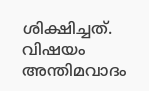ശിക്ഷിച്ചത്. വിഷയം അന്തിമവാദം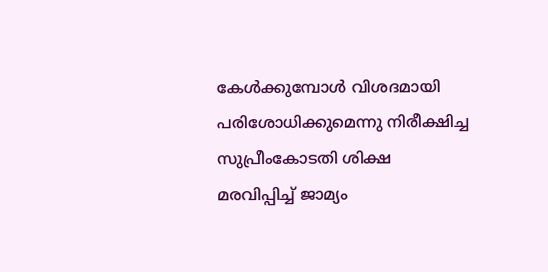കേള്‍ക്കുമ്പോള്‍ വിശദമായി പരിശോധിക്കുമെന്നു നിരീക്ഷിച്ച സുപ്രീംകോടതി ശിക്ഷ മരവിപ്പിച്ച് ജാമ്യം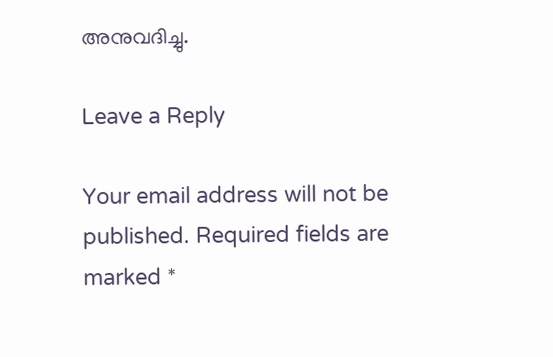അനുവദിച്ചു.

Leave a Reply

Your email address will not be published. Required fields are marked *